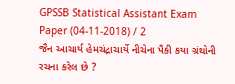GPSSB Statistical Assistant Exam Paper (04-11-2018) / 2
જૈન આચાર્ય હેમચંદ્રાચાર્યે નીચેના પૈકી કયા ગ્રંથોની રચના કરેલ છે ?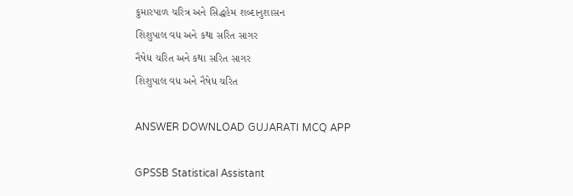કુમારપાળ ચરિત્ર અને સિદ્ધહેમ શબ્દાનુશાસન
શિશુપાલ વધ અને કથા સરિત સાગર
નૈષેધ ચરિત અને કથા સરિત સાગર
શિશુપાલ વધ અને નૈષેધ ચરિત

ANSWER DOWNLOAD GUJARATI MCQ APP

GPSSB Statistical Assistant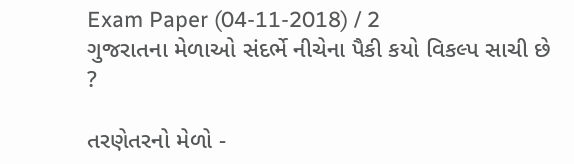Exam Paper (04-11-2018) / 2
ગુજરાતના મેળાઓ સંદર્ભે નીચેના પૈકી કયો વિકલ્પ સાચી છે ?

તરણેતરનો મેળો -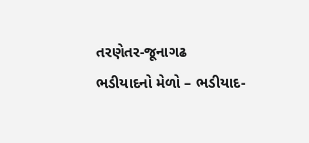તરણેતર-જૂનાગઢ
ભડીયાદનો મેળો – ભડીયાદ-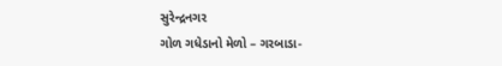સુરેન્દ્રનગર
ગોળ ગધેડાનો મેળો – ગરબાડા-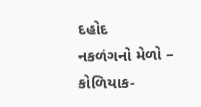દહોદ
નકળંગનો મેળો – કોળિયાક-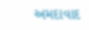અમદાવાદ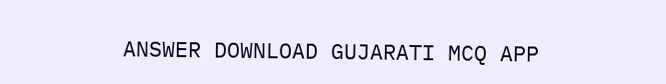ANSWER DOWNLOAD GUJARATI MCQ APP